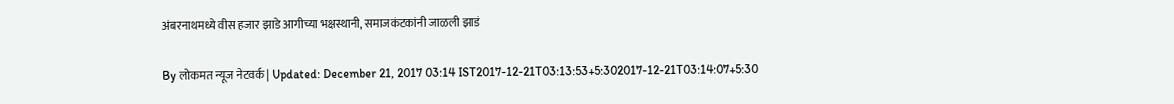अंबरनाथमध्ये वीस हजार झाडे आगीच्या भक्षस्थानी, समाजकंटकांनी जाळली झाडं

By लोकमत न्यूज नेटवर्क | Updated: December 21, 2017 03:14 IST2017-12-21T03:13:53+5:302017-12-21T03:14:07+5:30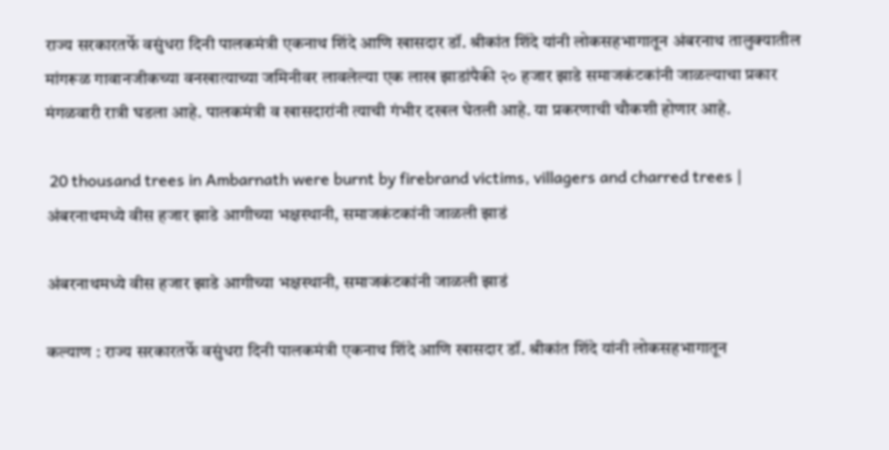राज्य सरकारतर्फे वसुंधरा दिनी पालकमंत्री एकनाथ शिंदे आणि खासदार डॉ. श्रीकांत शिंदे यांनी लोकसहभागातून अंबरनाथ तालुक्यातील मांगरूळ गावानजीकच्या वनखात्याच्या जमिनीवर लावलेल्या एक लाख झाडांपैकी २० हजार झाडे समाजकंटकांनी जाळल्याचा प्रकार मंगळवारी रात्री घडला आहे. पालकमंत्री व खासदारांनी त्याची गंभीर दखल घेतली आहे. या प्रकरणाची चौकशी होणार आहे.

 20 thousand trees in Ambarnath were burnt by firebrand victims, villagers and charred trees | अंबरनाथमध्ये वीस हजार झाडे आगीच्या भक्षस्थानी, समाजकंटकांनी जाळली झाडं

अंबरनाथमध्ये वीस हजार झाडे आगीच्या भक्षस्थानी, समाजकंटकांनी जाळली झाडं

कल्याण : राज्य सरकारतर्फे वसुंधरा दिनी पालकमंत्री एकनाथ शिंदे आणि खासदार डॉ. श्रीकांत शिंदे यांनी लोकसहभागातून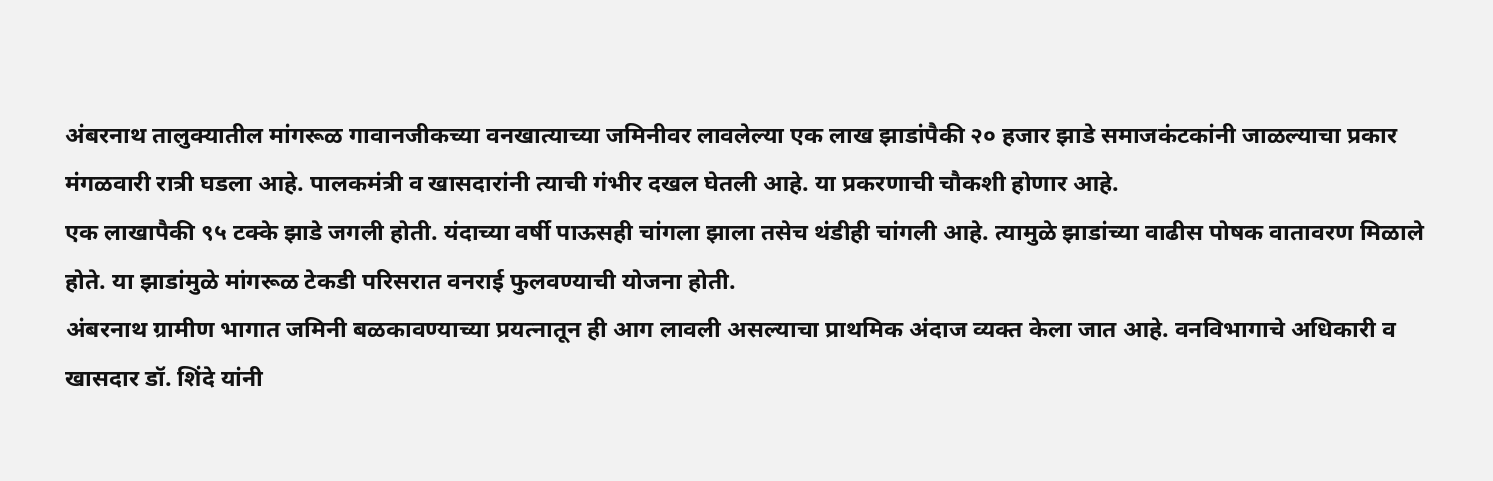अंबरनाथ तालुक्यातील मांगरूळ गावानजीकच्या वनखात्याच्या जमिनीवर लावलेल्या एक लाख झाडांपैकी २० हजार झाडे समाजकंटकांनी जाळल्याचा प्रकार मंगळवारी रात्री घडला आहे. पालकमंत्री व खासदारांनी त्याची गंभीर दखल घेतली आहे. या प्रकरणाची चौकशी होणार आहे.
एक लाखापैकी ९५ टक्के झाडे जगली होती. यंदाच्या वर्षी पाऊसही चांगला झाला तसेच थंडीही चांगली आहे. त्यामुळे झाडांच्या वाढीस पोषक वातावरण मिळाले होते. या झाडांमुळे मांगरूळ टेकडी परिसरात वनराई फुलवण्याची योजना होती.
अंबरनाथ ग्रामीण भागात जमिनी बळकावण्याच्या प्रयत्नातून ही आग लावली असल्याचा प्राथमिक अंदाज व्यक्त केला जात आहे. वनविभागाचे अधिकारी व खासदार डॉ. शिंदे यांनी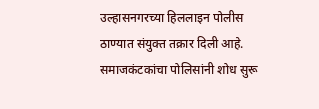उल्हासनगरच्या हिललाइन पोलीस ठाण्यात संयुक्त तक्रार दिली आहे. समाजकंटकांचा पोलिसांनी शोध सुरू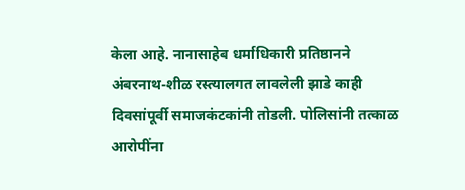केला आहे. नानासाहेब धर्माधिकारी प्रतिष्ठानने अंबरनाथ-शीळ रस्त्यालगत लावलेली झाडे काही दिवसांपूर्वी समाजकंटकांनी तोडली. पोलिसांनी तत्काळ आरोपींना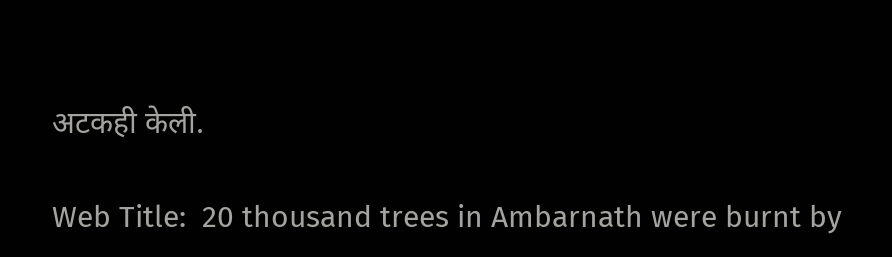अटकही केली.

Web Title:  20 thousand trees in Ambarnath were burnt by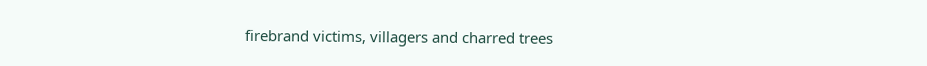firebrand victims, villagers and charred trees